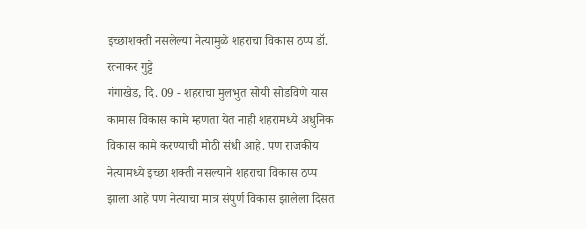इच्छाशक्ती नसलेल्या नेत्यामुळे शहराचा विकास ठप्प डॉ. रत्नाकर गुट्टे
गंगाखेड, दि. 09 - शहराचा मुलभुत सोयी सोडविणे यास कामास विकास कामे म्हणता येत नाही शहरामध्ये अधुनिक विकास कामे करण्याची मोठी संधी आहे. पण राजकीय नेत्यामध्ये इच्छा शक्ती नसल्याने शहराचा विकास ठप्प झाला आहे पण नेत्याचा मात्र संपुर्ण विकास झालेला दिसत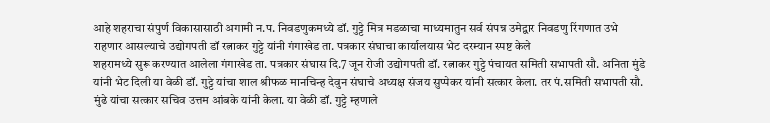आहे शहराचा संपुर्ण विकासासाठी अगामी न.प. निवडणुकमध्ये डॉ. गुट्टे मित्र मडळाचा माध्यमातुन सर्व संपन्न उमेद्वार निवडणु रिंगणात उभे राहणार आसल्याचे उद्योगपती डॉ रत्नाकर गुट्टे यांनी गंगाखेड ता. पत्रकार संघाचा कार्यालयास भेट दरम्यान स्पष्ट केले
शहरामध्ये सुरू करण्यात आलेला गंगाखेड ता. पत्रकार संघास दि.7 जून रोजी उद्योगपती डॉ. रत्नाकर गुट्टे पंचायत समिती सभापती सौ. अनिता मुंडे यांनी भेट दिली या वेळी डॉ. गुट्टे यांचा शाल श्रीफळ मानचिन्ह देवुन संघाचे अध्यक्ष संजय सुप्पेकर यांनी सत्कार केला. तर पं.समिती सभापती सौ. मुंढे यांचा सत्कार सचिव उत्तम आंबके यांनी केला. या वेळी डॉ. गुट्टे म्हणाले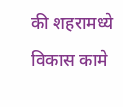की शहरामध्ये विकास कामे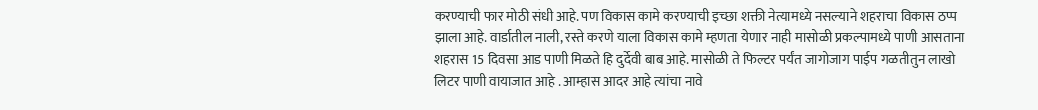करण्याची फार मोठी संधी आहे. पण विकास कामे करण्याची इच्छा शक्ती नेत्यामध्ये नसल्याने शहराचा विकास ठप्प झाला आहे. वार्डातील नाली, रस्ते करणे याला विकास कामे म्हणता येणार नाही मासोळी प्रकल्पामध्ये पाणी आसताना शहरास 15 दिवसा आड पाणी मिळते हि दुर्देवी बाब आहे. मासोळी ते फिल्टर पर्यंत जागोजाग पाईप गळतीतुन लाखो लिटर पाणी वायाजात आहे . आम्हास आदर आहे त्यांचा नावे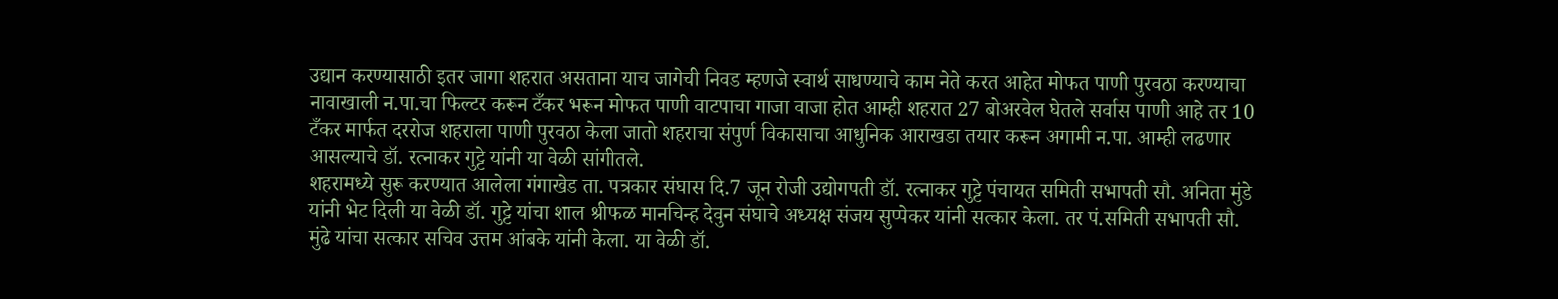उद्यान करण्यासाठी इतर जागा शहरात असताना याच जागेची निवड म्हणजे स्वार्थ साधण्याचे काम नेते करत आहेत मोफत पाणी पुरवठा करण्याचा नावाखाली न.पा.चा फिल्टर करून टँकर भरून मोफत पाणी वाटपाचा गाजा वाजा होत आम्ही शहरात 27 बोअरवेल घेतले सर्वास पाणी आहे तर 10 टँकर मार्फत दररोज शहराला पाणी पुरवठा केला जातो शहराचा संपुर्ण विकासाचा आधुनिक आराखडा तयार करून अगामी न.पा. आम्ही लढणार आसल्याचे डॉ. रत्नाकर गुट्टे यांनी या वेळी सांगीतले.
शहरामध्ये सुरू करण्यात आलेला गंगाखेड ता. पत्रकार संघास दि.7 जून रोजी उद्योगपती डॉ. रत्नाकर गुट्टे पंचायत समिती सभापती सौ. अनिता मुंडे यांनी भेट दिली या वेळी डॉ. गुट्टे यांचा शाल श्रीफळ मानचिन्ह देवुन संघाचे अध्यक्ष संजय सुप्पेकर यांनी सत्कार केला. तर पं.समिती सभापती सौ. मुंढे यांचा सत्कार सचिव उत्तम आंबके यांनी केला. या वेळी डॉ.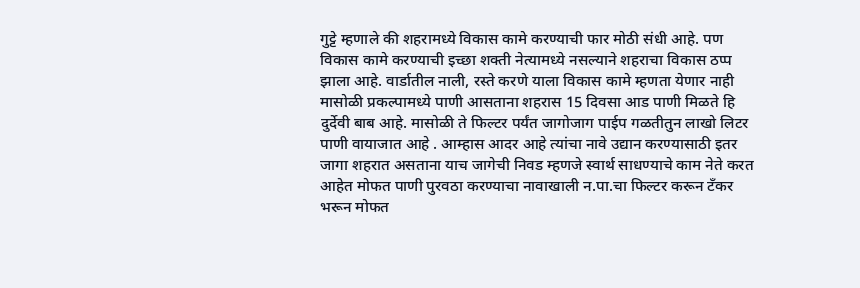गुट्टे म्हणाले की शहरामध्ये विकास कामे करण्याची फार मोठी संधी आहे. पण विकास कामे करण्याची इच्छा शक्ती नेत्यामध्ये नसल्याने शहराचा विकास ठप्प झाला आहे. वार्डातील नाली, रस्ते करणे याला विकास कामे म्हणता येणार नाही मासोळी प्रकल्पामध्ये पाणी आसताना शहरास 15 दिवसा आड पाणी मिळते हि दुर्देवी बाब आहे. मासोळी ते फिल्टर पर्यंत जागोजाग पाईप गळतीतुन लाखो लिटर पाणी वायाजात आहे . आम्हास आदर आहे त्यांचा नावे उद्यान करण्यासाठी इतर जागा शहरात असताना याच जागेची निवड म्हणजे स्वार्थ साधण्याचे काम नेते करत आहेत मोफत पाणी पुरवठा करण्याचा नावाखाली न.पा.चा फिल्टर करून टँकर भरून मोफत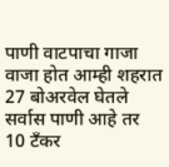पाणी वाटपाचा गाजा वाजा होत आम्ही शहरात 27 बोअरवेल घेतले सर्वास पाणी आहे तर 10 टँकर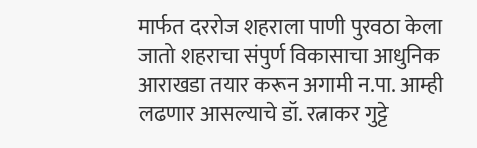मार्फत दररोज शहराला पाणी पुरवठा केला जातो शहराचा संपुर्ण विकासाचा आधुनिक आराखडा तयार करून अगामी न.पा. आम्ही लढणार आसल्याचे डॉ. रत्नाकर गुट्टे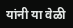यांनी या वेळी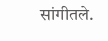सांगीतले.